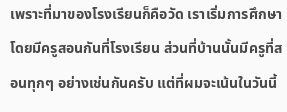เพราะที่มาของโรงเรียนก็คือวัด เราเริ่มการศึกษาโดยมีครูสอนกันที่โรงเรียน ส่วนที่บ้านนั้นมีครูที่สอนทุกๆ อย่างเช่นกันครับ แต่ที่ผมจะเน้นในวันนี้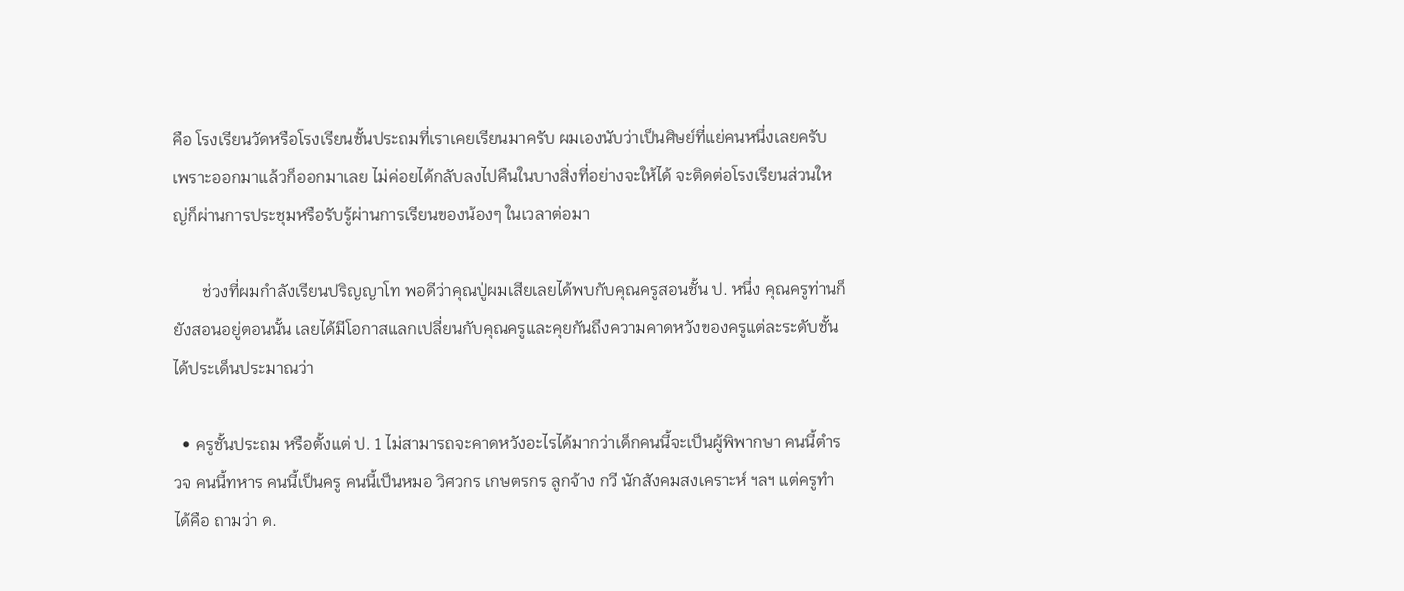คือ โรงเรียนวัดหรือโรงเรียนชั้นประถมที่เราเคยเรียนมาครับ ผมเองนับว่าเป็นศิษย์ที่แย่คนหนึ่งเลยครับ เพราะออกมาแล้วก็ออกมาเลย ไม่ค่อยได้กลับลงไปคืนในบางสิ่งที่อย่างจะให้ได้ จะติดต่อโรงเรียนส่วนใหญ่ก็ผ่านการประชุมหรือรับรู้ผ่านการเรียนของน้องๆ ในเวลาต่อมา

       ช่วงที่ผมกำลังเรียนปริญญาโท พอดีว่าคุณปู่ผมเสียเลยได้พบกับคุณครูสอนชั้น ป. หนึ่ง คุณครูท่านก็ยังสอนอยู่ตอนนั้น เลยได้มีโอกาสแลกเปลี่ยนกับคุณครูและคุยกันถึงความคาดหวังของครูแต่ละระดับชั้น ได้ประเด็นประมาณว่า

  • ครูชั้นประถม หรือตั้งแต่ ป. 1 ไม่สามารถจะคาดหวังอะไรได้มากว่าเด็กคนนี้จะเป็นผู้พิพากษา คนนี้ตำรวจ คนนี้ทหาร คนนี้เป็นครู คนนี้เป็นหมอ วิศวกร เกษตรกร ลูกจ้าง กวี นักสังคมสงเคราะห์ ฯลฯ แต่ครูทำได้คือ ถามว่า ด.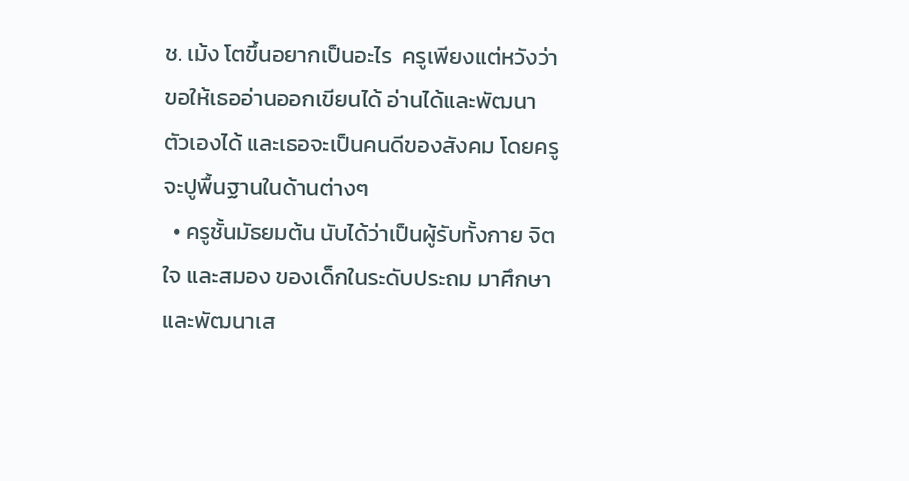ช. เม้ง โตขึ้นอยากเป็นอะไร  ครูเพียงแต่หวังว่าขอให้เธออ่านออกเขียนได้ อ่านได้และพัฒนาตัวเองได้ และเธอจะเป็นคนดีของสังคม โดยครูจะปูพื้นฐานในด้านต่างๆ
  • ครูชั้นมัธยมต้น นับได้ว่าเป็นผู้รับทั้งกาย จิตใจ และสมอง ของเด็กในระดับประถม มาศึกษาและพัฒนาเส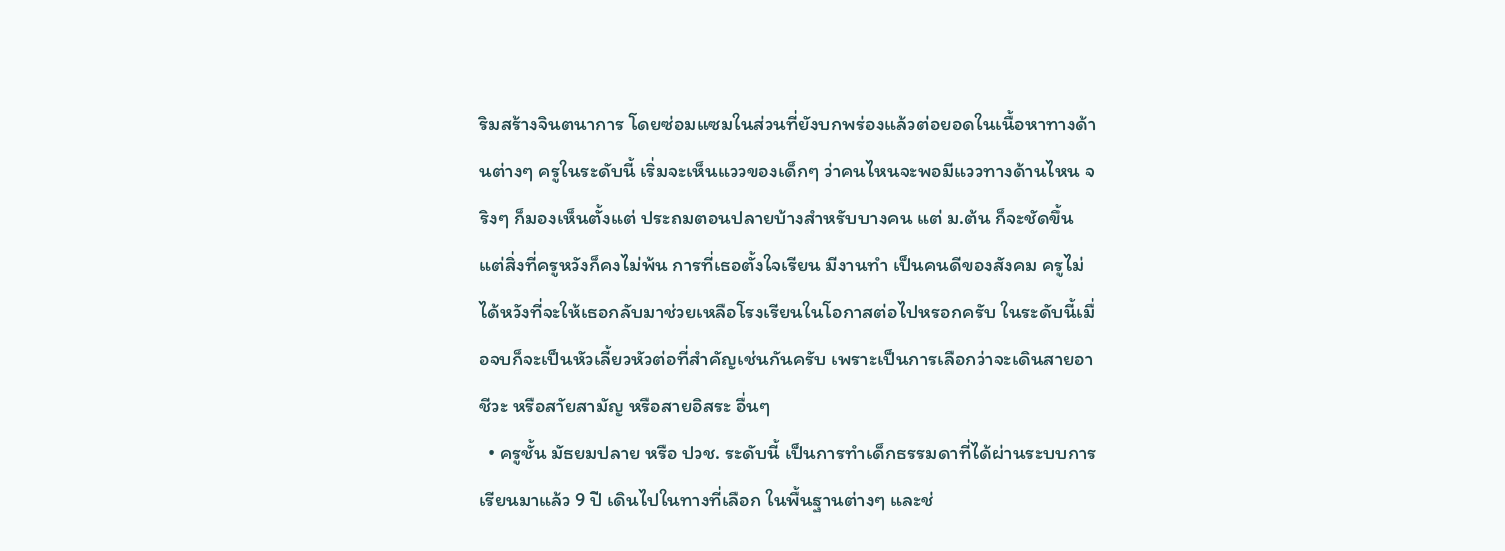ริมสร้างจินตนาการ โดยซ่อมแซมในส่วนที่ยังบกพร่องแล้วต่อยอดในเนื้อหาทางด้านต่างๆ ครูในระดับนี้ เริ่มจะเห็นแววของเด็กๆ ว่าคนไหนจะพอมีแววทางด้านไหน จริงๆ ก็มองเห็นตั้งแต่ ประถมตอนปลายบ้างสำหรับบางคน แต่ ม.ต้น ก็จะชัดขึ้น แต่สิ่งที่ครูหวังก็คงไม่พ้น การที่เธอตั้งใจเรียน มีงานทำ เป็นคนดีของสังคม ครูไม่ได้หวังที่จะให้เธอกลับมาช่วยเหลือโรงเรียนในโอกาสต่อไปหรอกครับ ในระดับนี้เมื่อจบก็จะเป็นหัวเลี้ยวหัวต่อที่สำคัญเช่นกันครับ เพราะเป็นการเลือกว่าจะเดินสายอาชีวะ หรือสาัยสามัญ หรือสายอิสระ อื่นๆ
  • ครูชั้น มัธยมปลาย หรือ ปวช. ระดับนี้ เป็นการทำเด็กธรรมดาที่ได้ผ่านระบบการเรียนมาแล้ว 9 ปี เดินไปในทางที่เลือก ในพื้นฐานต่างๆ และช่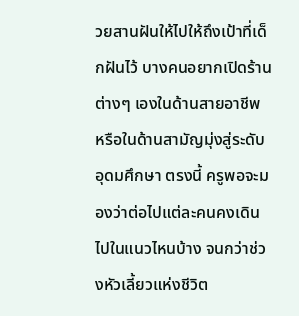วยสานฝันให้ไปให้ถึงเป้าที่เด็กฝันไว้ บางคนอยากเปิดร้านต่างๆ เองในด้านสายอาชีพ หรือในด้านสามัญมุ่งสู่ระดับอุดมศึกษา ตรงนี้ ครูพอจะมองว่าต่อไปแต่ละคนคงเดินไปในแนวไหนบ้าง จนกว่าช่วงหัวเลี้ยวแห่งชีวิต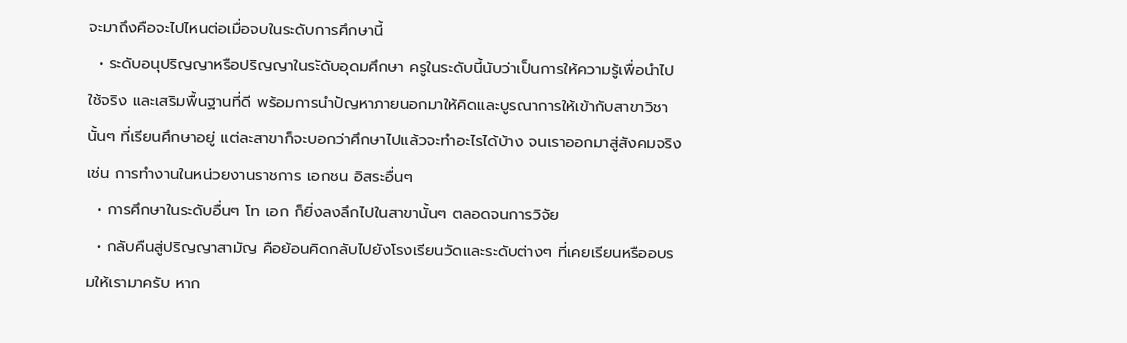จะมาถึงคือจะไปไหนต่อเมื่อจบในระดับการศึกษานี้
  • ระดับอนุปริญญาหรือปริญญาในระัดับอุดมศึกษา ครูในระดับนี้นับว่าเป็นการให้ความรู้เพื่อนำไปใช้จริง และเสริมพื้นฐานที่ดี พร้อมการนำปัญหาภายนอกมาให้คิดและบูรณาการให้เข้ากับสาขาวิชานั้นๆ ที่เรียนศึกษาอยู่ แต่ละสาขาก็จะบอกว่าศึกษาไปแล้วจะทำอะไรได้บ้าง จนเราออกมาสู่สังคมจริง เช่น การทำงานในหน่วยงานราชการ เอกชน อิสระอื่นๆ
  • การศึกษาในระดับอื่นๆ โท เอก ก็ยิ่งลงลึกไปในสาขานั้นๆ ตลอดจนการวิจัย
  • กลับคืนสู่ปริญญาสามัญ คือย้อนคิดกลับไปยังโรงเรียนวัดและระดับต่างๆ ที่เคยเรียนหรืออบรมให้เรามาครับ หาก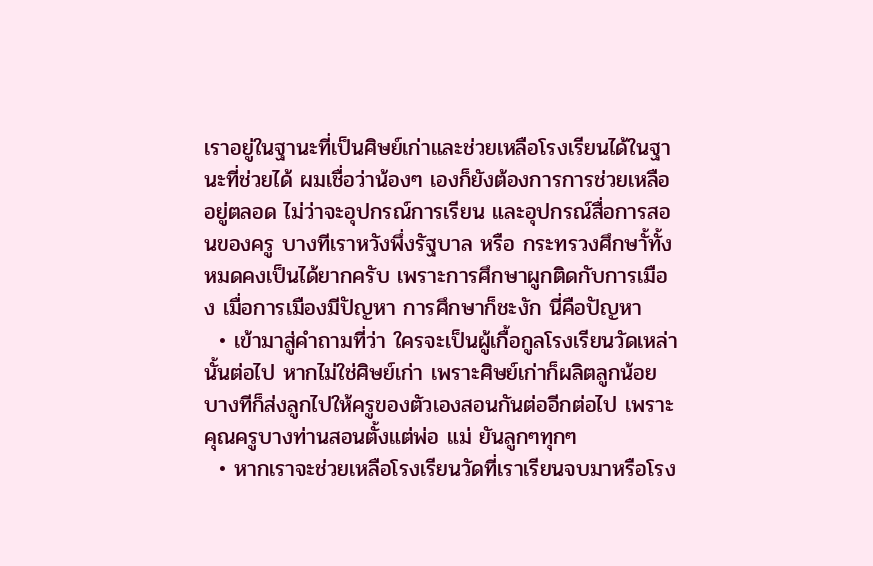เราอยู่ในฐานะที่เป็นศิษย์เก่าและช่วยเหลือโรงเรียนได้ในฐานะที่ช่วยได้ ผมเชื่อว่าน้องๆ เองก็ยังต้องการการช่วยเหลืออยู่ตลอด ไม่ว่าจะอุปกรณ์การเรียน และอุปกรณ์สื่อการสอนของครู บางทีเราหวังพึ่งรัฐบาล หรือ กระทรวงศึกษาั้ทั้งหมดคงเป็นได้ยากครับ เพราะการศึกษาผูกติดกับการเมือง เมื่อการเมืองมีปัญหา การศึกษาก็ชะงัก นี่คือปัญหา
  • เข้ามาสู่คำถามที่ว่า ใครจะเป็นผู้เกื้อกูลโรงเรียนวัดเหล่านั้นต่อไป หากไม่ใช่ศิษย์เก่า เพราะศิษย์เก่าก็ผลิตลูกน้อยบางทีก็ส่งลูกไปให้ครูของตัวเองสอนกันต่ออีกต่อไป เพราะคุณครูบางท่านสอนตั้งแต่พ่อ แม่ ยันลูกๆทุกๆ
  • หากเราจะช่วยเหลือโรงเรียนวัดที่เราเรียนจบมาหรือโรง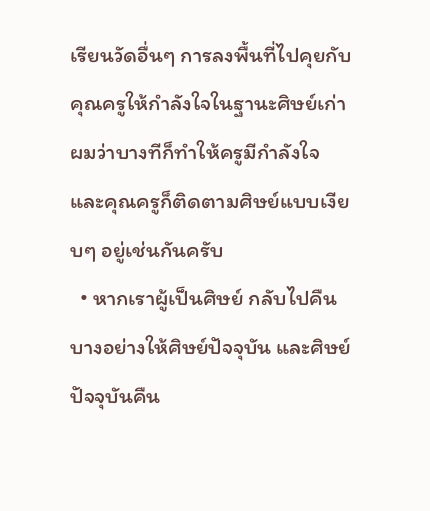เรียนวัดอื่นๆ การลงพื้นที่ไปคุยกับคุณครูให้กำลังใจในฐานะศิษย์เก่าผมว่าบางทีก็ทำให้ครูมีกำลังใจ และคุณครูก็ติดตามศิษย์แบบเงียบๆ อยู่เช่นกันครับ
  • หากเราผู้เป็นศิษย์ กลับไปคืนบางอย่างให้ศิษย์ปัจจุบัน และศิษย์ปัจจุบันคืน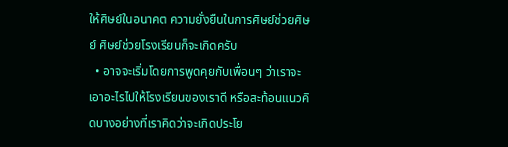ให้ศิษย์ในอนาคต ความยั่งยืนในการศิษย์ช่วยศิษย์ ศิษย์ช่วยโรงเรียนก็จะเกิดครับ
  • อาจจะเริ่มโดยการพูดคุยกับเพื่อนๆ ว่าเราจะเอาอะไรไปให้โรงเรียนของเราดี หรือสะท้อนแนวคิดบางอย่างที่เราคิดว่าจะเกิดประโย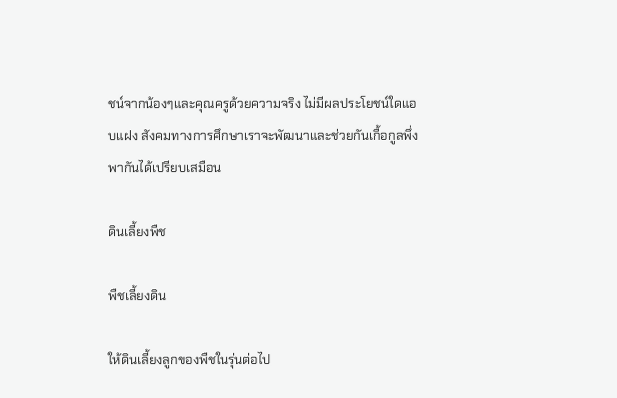ชน์จากน้องๆและคุณครูด้วยความจริง ไม่มีผลประโยชน์ใดแอบแฝง สังคมทางการศึกษาเราจะพัฒนาและช่วยกันเกื้อกูลพึ่งพากันได้เปรียบเสมือน

ดินเลี้ยงพืช

พืชเลี้ยงดิน

ให้ดินเลี้ยงลูกของพืชในรุ่นต่อไป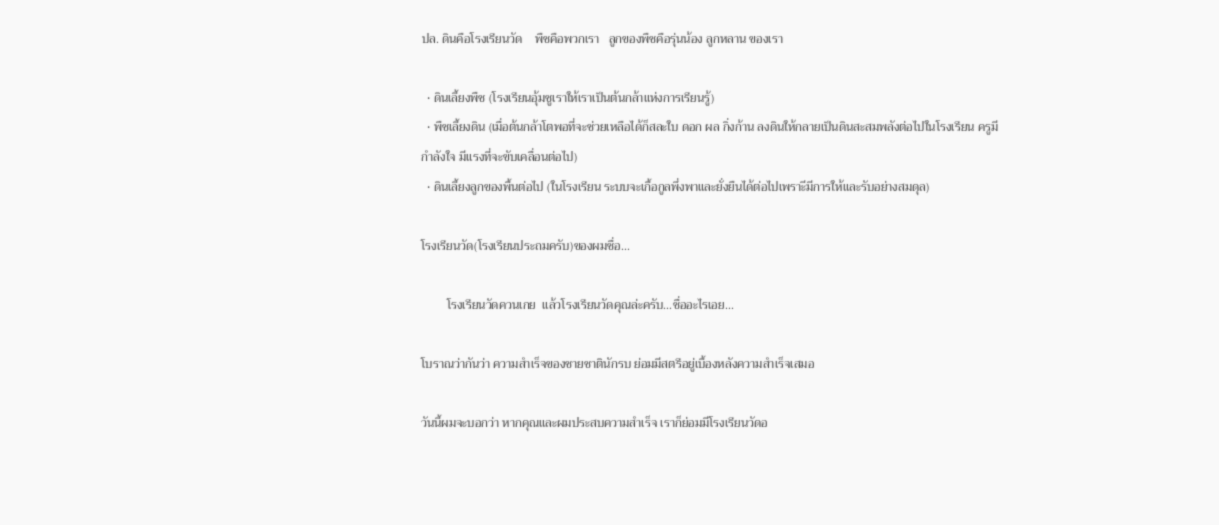ปล. ดินคือโรงเรียนวัด    พืชคือพวกเรา   ลูกของพืชคือรุ่นน้อง ลูกหลาน ของเรา

  • ดินเลี้ยงพืช (โรงเรียนอุ้มชูเราให้เราเป็นต้นกล้าแห่งการเรียนรู้)
  • พืชเลี้ยงดิน (เมื่อต้นกล้าโตพอที่จะช่วยเหลือได้ก็สละใบ ดอก ผล กิ่งก้าน ลงดินให้กลายเป็นดินสะสมพลังต่อไปในโรงเรียน ครูมีกำลังใจ มีแรงที่จะขับเคลื่อนต่อไป)
  • ดินเลี้ยงลูกของพื้นต่อไป (ในโรงเรียน ระบบจะเกื้อกูลพึ่งพาและยั่งยืนได้ต่อไปเพราะีมีการให้และรับอย่างสมดุล)

โรงเรียนวัด(โรงเรียนประถมครับ)ของผมชื่อ...

        โรงเรียนวัดควนเกย  แล้วโรงเรียนวัดคุณล่ะครับ...ชื่ออะไรเอย...

โบราณว่ากันว่า ความสำเร็จของชายชาตินักรบ ย่อมมีสตรีอยู่เบื้องหลังความสำเร็จเสมอ

วันนี้ผมจะบอกว่า หากคุณและผมประสบความสำเร็จ เราก็ย่อมมีโรงเรียนวัดอ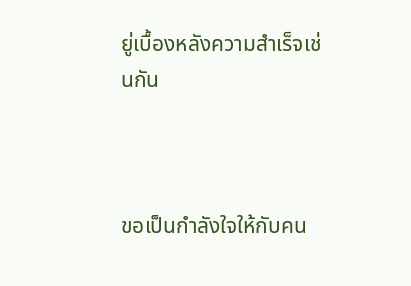ยู่เบื้องหลังความสำเร็จเช่นกัน



ขอเป็นกำลังใจให้กับคน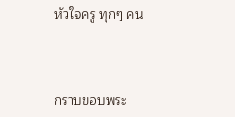หัวใจครู ทุกๆ คน



กราบขอบพระ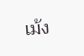เม้ง